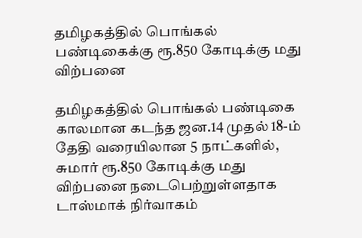தமிழகத்தில் பொங்கல் பண்டிகைக்கு ரூ.850 கோடிக்கு மது விற்பனை

தமிழகத்தில் பொங்கல் பண்டிகை காலமான கடந்த ஜன.14 முதல் 18-ம் தேதி வரையிலான 5 நாட்களில், சுமார் ரூ.850 கோடிக்கு மது விற்பனை நடைபெற்றுள்ளதாக டாஸ்மாக் நிர்வாகம்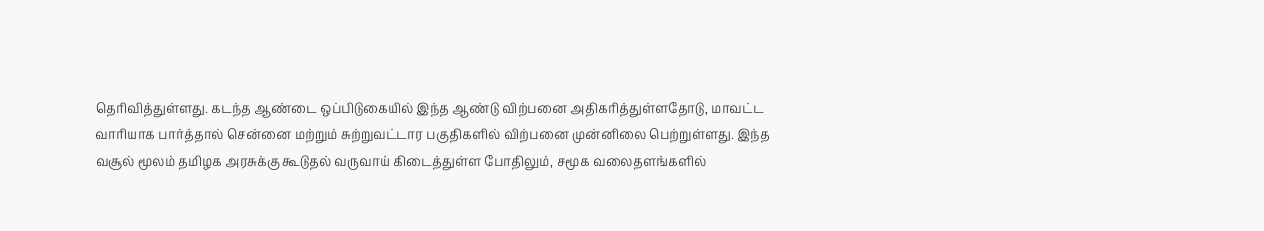தெரிவித்துள்ளது. கடந்த ஆண்டை ஒப்பிடுகையில் இந்த ஆண்டு விற்பனை அதிகரித்துள்ளதோடு, மாவட்ட வாரியாக பார்த்தால் சென்னை மற்றும் சுற்றுவட்டார பகுதிகளில் விற்பனை முன்னிலை பெற்றுள்ளது. இந்த வசூல் மூலம் தமிழக அரசுக்கு கூடுதல் வருவாய் கிடைத்துள்ள போதிலும், சமூக வலைதளங்களில்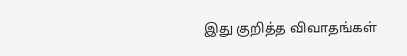இது குறித்த விவாதங்கள்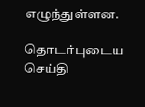எழுந்துள்ளன.

தொடர்புடைய செய்தி